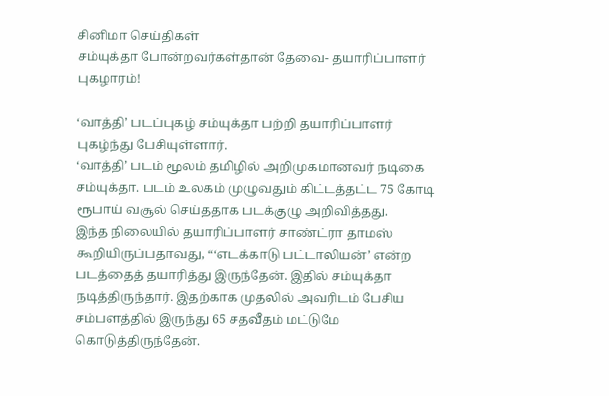சினிமா செய்திகள்
சம்யுக்தா போன்றவர்கள்தான் தேவை- தயாரிப்பாளர் புகழாரம்!

‘வாத்தி’ படப்புகழ் சம்யுக்தா பற்றி தயாரிப்பாளர் புகழ்ந்து பேசியுள்ளார்.
‘வாத்தி’ படம் மூலம் தமிழில் அறிமுகமானவர் நடிகை சம்யுக்தா. படம் உலகம் முழுவதும் கிட்டத்தட்ட 75 கோடி ரூபாய் வசூல் செய்ததாக படக்குழு அறிவித்தது.
இந்த நிலையில் தயாரிப்பாளர் சாண்ட்ரா தாமஸ் கூறியிருப்பதாவது, “‘எடக்காடு பட்டாலியன்’ என்ற படத்தைத் தயாரித்து இருந்தேன். இதில் சம்யுக்தா நடித்திருந்தார். இதற்காக முதலில் அவரிடம் பேசிய சம்பளத்தில் இருந்து 65 சதவீதம் மட்டுமே கொடுத்திருந்தேன்.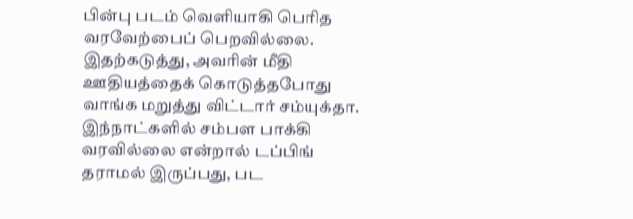பின்பு படம் வெளியாகி பெரித வரவேற்பைப் பெறவில்லை. இதற்கடுத்து, அவரின் மீதி ஊதியத்தைக் கொடுத்தபோது வாங்க மறுத்து விட்டார் சம்யுக்தா.
இந்நாட்களில் சம்பள பாக்கி வரவில்லை என்றால் டப்பிங் தராமல் இருப்பது, பட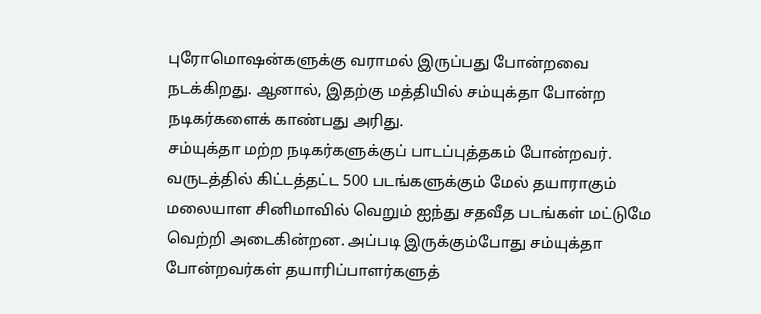புரோமொஷன்களுக்கு வராமல் இருப்பது போன்றவை நடக்கிறது. ஆனால், இதற்கு மத்தியில் சம்யுக்தா போன்ற நடிகர்களைக் காண்பது அரிது.
சம்யுக்தா மற்ற நடிகர்களுக்குப் பாடப்புத்தகம் போன்றவர். வருடத்தில் கிட்டத்தட்ட 500 படங்களுக்கும் மேல் தயாராகும் மலையாள சினிமாவில் வெறும் ஐந்து சதவீத படங்கள் மட்டுமே வெற்றி அடைகின்றன. அப்படி இருக்கும்போது சம்யுக்தா போன்றவர்கள் தயாரிப்பாளர்களுத்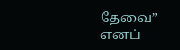தேவை” எனப்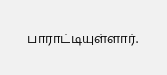பாராட்டியுள்ளார்.